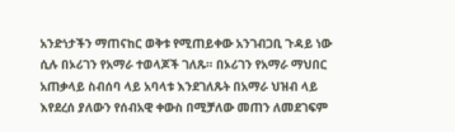አንድነታችን ማጠናከር ወቅቱ የሚጠይቀው አንገብጋቢ ጉዳይ ነው ሲሉ በኦሪገን የአማራ ተወላጆች ገለጹ። በኦሪገን የአማራ ማህበር አጠቃላይ ስብሰባ ላይ አባላቱ እንደገለጹት በአማራ ህዝብ ላይ እየደረሰ ያለውን የሰብአዊ ቀውስ በሚቻለው መጠን ለመደገፍም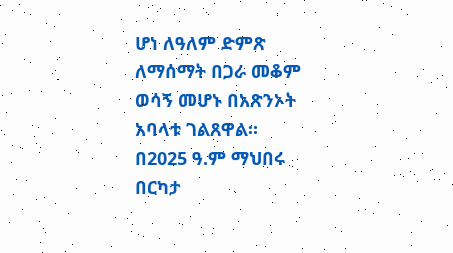ሆነ ለዓለም ድምጽ ለማሰማት በጋራ መቆም ወሳኝ መሆኑ በአጽንኦት አባላቱ ገልጸዋል።
በ2025 ዓ.ም ማህበሩ በርካታ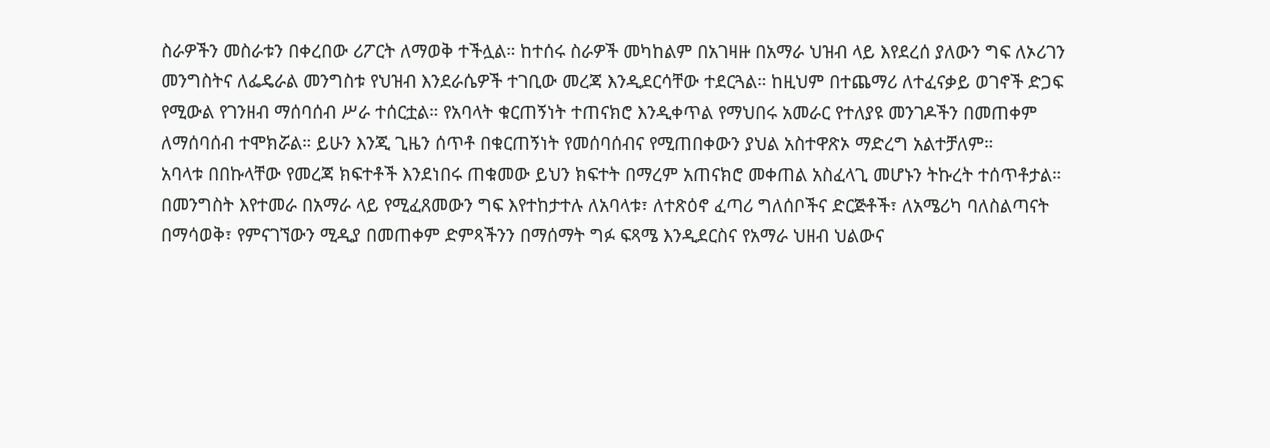ስራዎችን መስራቱን በቀረበው ሪፖርት ለማወቅ ተችሏል። ከተሰሩ ስራዎች መካከልም በአገዛዙ በአማራ ህዝብ ላይ እየደረሰ ያለውን ግፍ ለኦሪገን መንግስትና ለፌዴራል መንግስቱ የህዝብ እንደራሴዎች ተገቢው መረጃ እንዲደርሳቸው ተደርጓል። ከዚህም በተጨማሪ ለተፈናቃይ ወገኖች ድጋፍ የሚውል የገንዘብ ማሰባሰብ ሥራ ተሰርቷል። የአባላት ቁርጠኝነት ተጠናክሮ እንዲቀጥል የማህበሩ አመራር የተለያዩ መንገዶችን በመጠቀም ለማሰባሰብ ተሞክሯል። ይሁን እንጂ ጊዜን ሰጥቶ በቁርጠኝነት የመሰባሰብና የሚጠበቀውን ያህል አስተዋጽኦ ማድረግ አልተቻለም።
አባላቱ በበኩላቸው የመረጃ ክፍተቶች እንደነበሩ ጠቁመው ይህን ክፍተት በማረም አጠናክሮ መቀጠል አስፈላጊ መሆኑን ትኩረት ተሰጥቶታል።
በመንግስት እየተመራ በአማራ ላይ የሚፈጸመውን ግፍ እየተከታተሉ ለአባላቱ፣ ለተጽዕኖ ፈጣሪ ግለሰቦችና ድርጅቶች፣ ለአሜሪካ ባለስልጣናት በማሳወቅ፣ የምናገኘውን ሚዲያ በመጠቀም ድምጻችንን በማሰማት ግፉ ፍጻሜ እንዲደርስና የአማራ ህዘብ ህልውና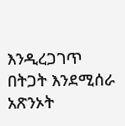እንዲረጋገጥ በትጋት እንደሚሰራ አጽንኦት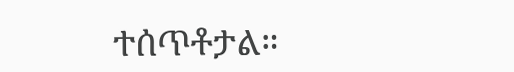ተሰጥቶታል።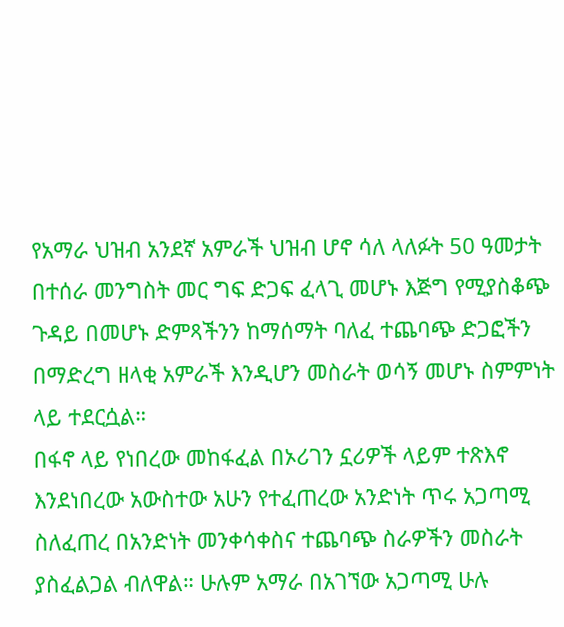የአማራ ህዝብ አንደኛ አምራች ህዝብ ሆኖ ሳለ ላለፉት 50 ዓመታት በተሰራ መንግስት መር ግፍ ድጋፍ ፈላጊ መሆኑ እጅግ የሚያስቆጭ ጉዳይ በመሆኑ ድምጻችንን ከማሰማት ባለፈ ተጨባጭ ድጋፎችን በማድረግ ዘላቂ አምራች እንዲሆን መስራት ወሳኝ መሆኑ ስምምነት ላይ ተደርሷል።
በፋኖ ላይ የነበረው መከፋፈል በኦሪገን ኗሪዎች ላይም ተጽእኖ እንደነበረው አውስተው አሁን የተፈጠረው አንድነት ጥሩ አጋጣሚ ስለፈጠረ በአንድነት መንቀሳቀስና ተጨባጭ ስራዎችን መስራት ያስፈልጋል ብለዋል። ሁሉም አማራ በአገኘው አጋጣሚ ሁሉ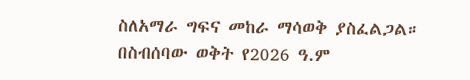ስለአማራ ግፍና መከራ ማሳወቅ ያስፈልጋል።
በስብሰባው ወቅት የ2026 ዓ.ም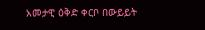አመታዊ ዕቅድ ቀርቦ በውይይት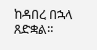ከዳበረ በኋላ ጸድቋል።